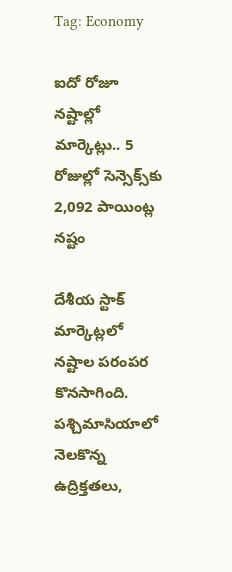Tag: Economy

ఐదో రోజూ నష్టాల్లో మార్కెట్లు.. 5 రోజుల్లో సెన్సెక్స్‌కు 2,092 పాయింట్ల నష్టం

దేశీయ స్టాక్‌ మార్కెట్లలో నష్టాల పరంపర కొనసాగింది. పశ్చిమాసియాలో నెలకొన్న ఉద్రిక్తతలు,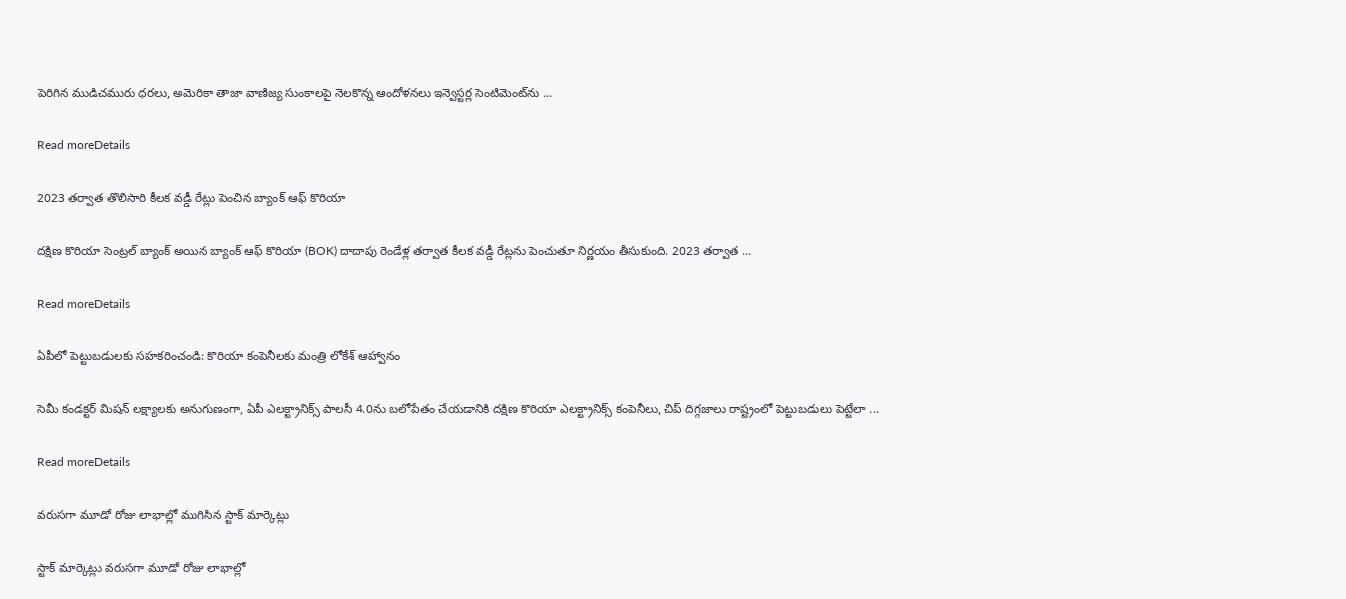పెరిగిన ముడిచమురు ధరలు, అమెరికా తాజా వాణిజ్య సుంకాలపై నెలకొన్న ఆందోళనలు ఇన్వెస్టర్ల సెంటిమెంట్‌ను ...

Read moreDetails

2023 తర్వాత తొలిసారి కీలక వడ్డీ రేట్లు పెంచిన బ్యాంక్‌ ఆఫ్‌ కొరియా

దక్షిణ కొరియా సెంట్రల్‌ బ్యాంక్‌ అయిన బ్యాంక్‌ ఆఫ్‌ కొరియా (BOK) దాదాపు రెండేళ్ల తర్వాత కీలక వడ్డీ రేట్లను పెంచుతూ నిర్ణయం తీసుకుంది. 2023 తర్వాత ...

Read moreDetails

ఏపీలో పెట్టుబడులకు సహకరించండి: కొరియా కంపెనీలకు మంత్రి లోకేశ్ ఆహ్వానం

సెమీ కండక్టర్‌ మిషన్‌ లక్ష్యాలకు అనుగుణంగా, ఏపీ ఎలక్ట్రానిక్స్‌ పాలసీ 4.0ను బలోపేతం చేయడానికి దక్షిణ కొరియా ఎలక్ట్రానిక్స్‌ కంపెనీలు, చిప్‌ దిగ్గజాలు రాష్ట్రంలో పెట్టుబడులు పెట్టేలా ...

Read moreDetails

వరుసగా మూడో రోజు లాభాల్లో ముగిసిన స్టాక్ మార్కెట్లు

స్టాక్ మార్కెట్లు వరుసగా మూడో రోజు లాభాల్లో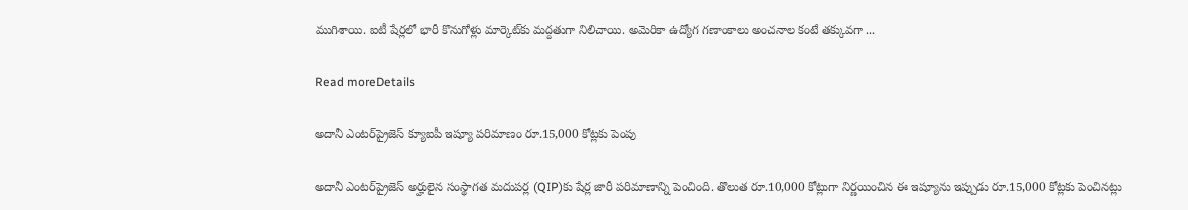ముగిశాయి. ఐటీ షేర్లలో భారీ కొనుగోళ్లు మార్కెట్‌కు మద్దతుగా నిలిచాయి. అమెరికా ఉద్యోగ గణాంకాలు అంచనాల కంటే తక్కువగా ...

Read moreDetails

అదానీ ఎంటర్‌ప్రైజెస్ క్యూఐపీ ఇష్యూ పరిమాణం రూ.15,000 కోట్లకు పెంపు

అదానీ ఎంటర్‌ప్రైజెస్ అర్హులైన సంస్థాగత మదుపర్ల (QIP)కు షేర్ల జారీ పరిమాణాన్ని పెంచింది. తొలుత రూ.10,000 కోట్లుగా నిర్ణయించిన ఈ ఇష్యూను ఇప్పుడు రూ.15,000 కోట్లకు పెంచినట్లు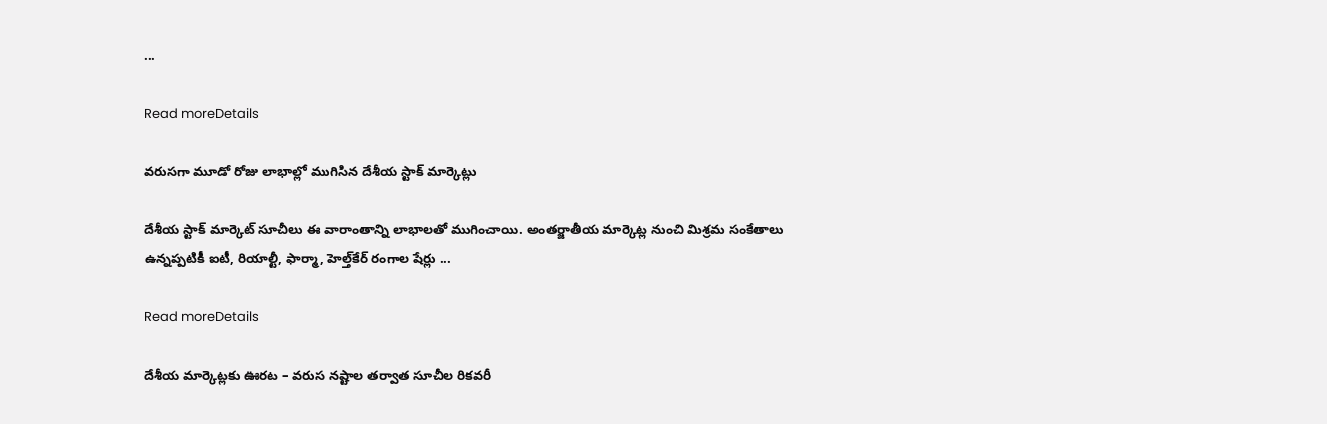...

Read moreDetails

వరుసగా మూడో రోజు లాభాల్లో ముగిసిన దేశీయ స్టాక్‌ మార్కెట్లు

దేశీయ స్టాక్ మార్కెట్ సూచీలు ఈ వారాంతాన్ని లాభాలతో ముగించాయి. అంతర్జాతీయ మార్కెట్ల నుంచి మిశ్రమ సంకేతాలు ఉన్నప్పటికీ ఐటీ, రియాల్టీ, ఫార్మా, హెల్త్‌కేర్ రంగాల షేర్లు ...

Read moreDetails

దేశీయ మార్కెట్లకు ఊరట – వరుస నష్టాల తర్వాత సూచీల రికవరీ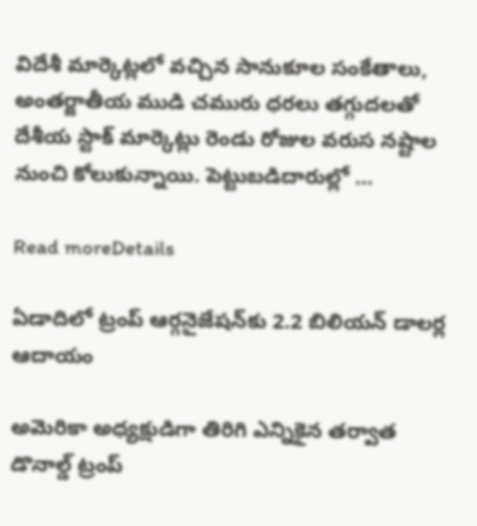విదేశీ మార్కెట్లలో వచ్చిన సానుకూల సంకేతాలు, అంతర్జాతీయ ముడి చమురు ధరలు తగ్గుదలతో దేశీయ స్టాక్ మార్కెట్లు రెండు రోజుల వరుస నష్టాల నుంచి కోలుకున్నాయి. పెట్టుబడిదారుల్లో ...

Read moreDetails

ఏడాదిలో ట్రంప్ ఆర్గనైజేషన్‌కు 2.2 బిలియన్ డాలర్ల ఆదాయం

అమెరికా అధ్యక్షుడిగా తిరిగి ఎన్నికైన తర్వాత డొనాల్డ్ ట్రంప్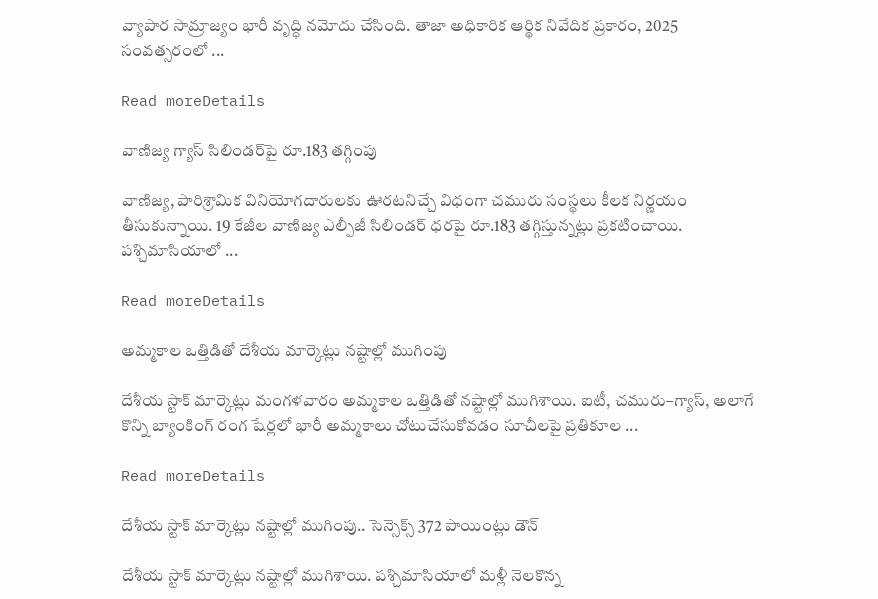వ్యాపార సామ్రాజ్యం భారీ వృద్ధి నమోదు చేసింది. తాజా అధికారిక ఆర్థిక నివేదిక ప్రకారం, 2025 సంవత్సరంలో ...

Read moreDetails

వాణిజ్య గ్యాస్ సిలిండర్‌పై రూ.183 తగ్గింపు

వాణిజ్య, పారిశ్రామిక వినియోగదారులకు ఊరటనిచ్చే విధంగా చమురు సంస్థలు కీలక నిర్ణయం తీసుకున్నాయి. 19 కేజీల వాణిజ్య ఎల్పీజీ సిలిండర్ ధరపై రూ.183 తగ్గిస్తున్నట్లు ప్రకటించాయి. పశ్చిమాసియాలో ...

Read moreDetails

అమ్మకాల ఒత్తిడితో దేశీయ మార్కెట్లు నష్టాల్లో ముగింపు

దేశీయ స్టాక్‌ మార్కెట్లు మంగళవారం అమ్మకాల ఒత్తిడితో నష్టాల్లో ముగిశాయి. ఐటీ, చమురు–గ్యాస్‌, అలాగే కొన్ని బ్యాంకింగ్‌ రంగ షేర్లలో భారీ అమ్మకాలు చోటుచేసుకోవడం సూచీలపై ప్రతికూల ...

Read moreDetails

దేశీయ స్టాక్ మార్కెట్లు నష్టాల్లో ముగింపు.. సెన్సెక్స్ 372 పాయింట్లు డౌన్

దేశీయ స్టాక్ మార్కెట్లు నష్టాల్లో ముగిశాయి. పశ్చిమాసియాలో మళ్లీ నెలకొన్న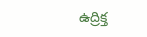ఉద్రిక్త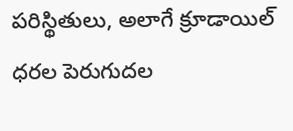పరిస్థితులు, అలాగే క్రూడాయిల్ ధరల పెరుగుదల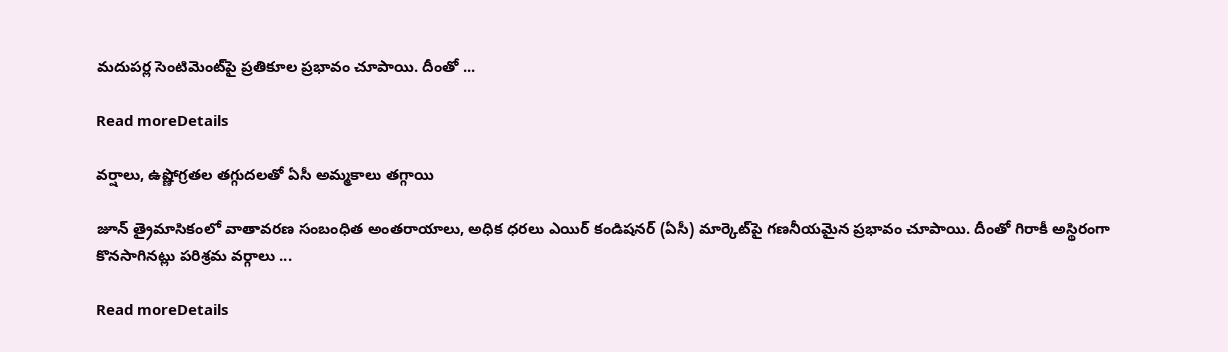మదుపర్ల సెంటిమెంట్‌పై ప్రతికూల ప్రభావం చూపాయి. దీంతో ...

Read moreDetails

వర్షాలు, ఉష్ణోగ్రతల తగ్గుదలతో ఏసీ అమ్మకాలు తగ్గాయి

జూన్ త్రైమాసికంలో వాతావరణ సంబంధిత అంతరాయాలు, అధిక ధరలు ఎయిర్ కండిషనర్ (ఏసీ) మార్కెట్‌పై గణనీయమైన ప్రభావం చూపాయి. దీంతో గిరాకీ అస్థిరంగా కొనసాగినట్లు పరిశ్రమ వర్గాలు ...

Read moreDetails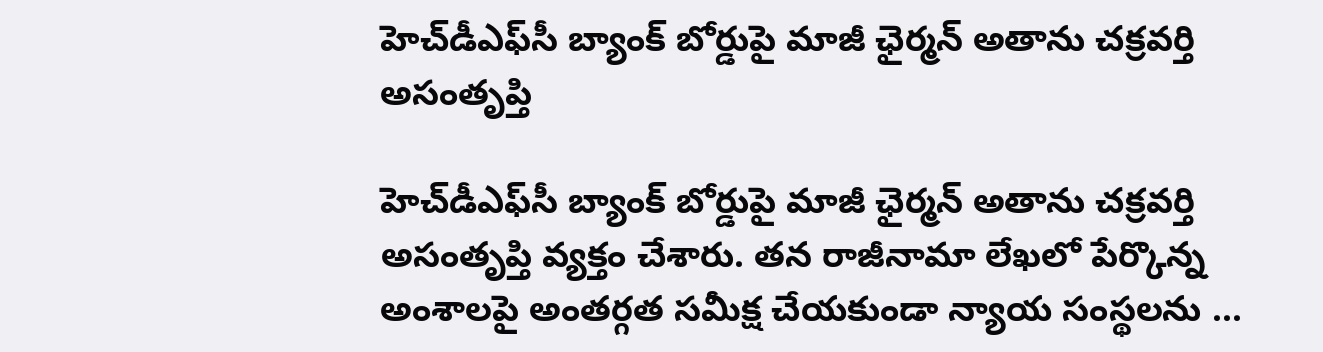హెచ్‌డీఎఫ్‌సీ బ్యాంక్ బోర్డుపై మాజీ ఛైర్మన్ అతాను చక్రవర్తి అసంతృప్తి

హెచ్‌డీఎఫ్‌సీ బ్యాంక్ బోర్డుపై మాజీ ఛైర్మన్ అతాను చక్రవర్తి అసంతృప్తి వ్యక్తం చేశారు. తన రాజీనామా లేఖలో పేర్కొన్న అంశాలపై అంతర్గత సమీక్ష చేయకుండా న్యాయ సంస్థలను ...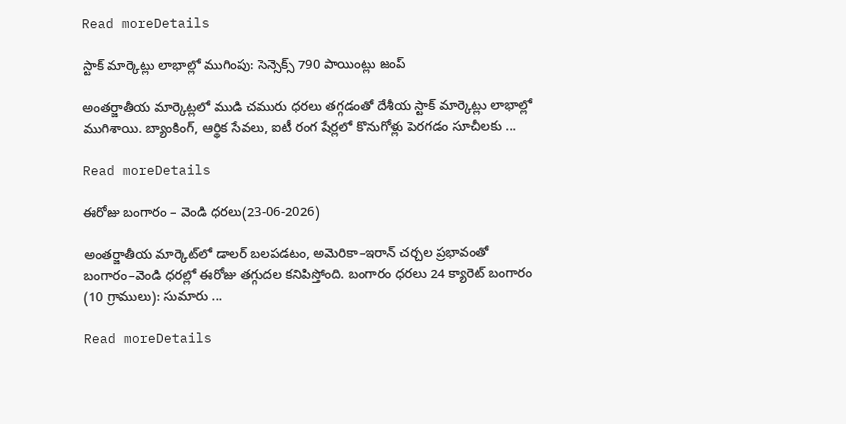Read moreDetails

స్టాక్ మార్కెట్లు లాభాల్లో ముగింపు: సెన్సెక్స్ 790 పాయింట్లు జంప్

అంతర్జాతీయ మార్కెట్లలో ముడి చమురు ధరలు తగ్గడంతో దేశీయ స్టాక్ మార్కెట్లు లాభాల్లో ముగిశాయి. బ్యాంకింగ్, ఆర్థిక సేవలు, ఐటీ రంగ షేర్లలో కొనుగోళ్లు పెరగడం సూచీలకు ...

Read moreDetails

ఈరోజు బంగారం – వెండి ధరలు(23-06-2026)

అంతర్జాతీయ మార్కెట్‌లో డాలర్ బలపడటం, అమెరికా–ఇరాన్ చర్చల ప్రభావంతో బంగారం–వెండి ధరల్లో ఈరోజు తగ్గుదల కనిపిస్తోంది. బంగారం ధరలు 24 క్యారెట్ బంగారం (10 గ్రాములు): సుమారు ...

Read moreDetails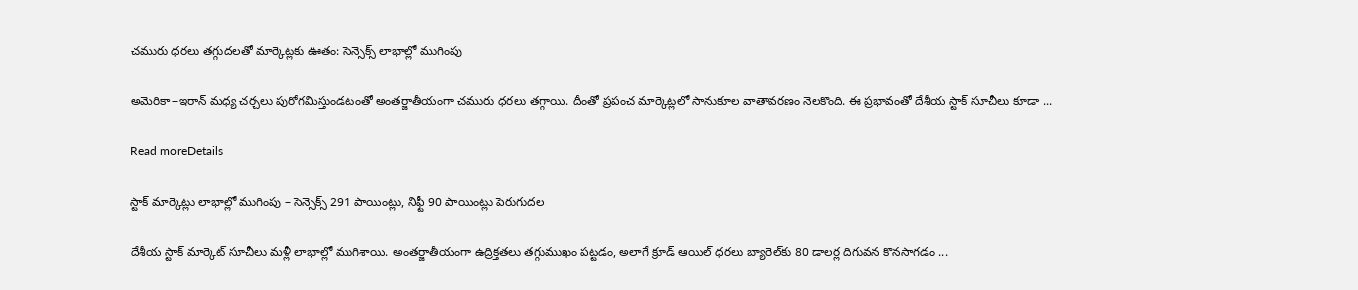చమురు ధరలు తగ్గుదలతో మార్కెట్లకు ఊతం: సెన్సెక్స్ లాభాల్లో ముగింపు

అమెరికా–ఇరాన్‌ మధ్య చర్చలు పురోగమిస్తుండటంతో అంతర్జాతీయంగా చమురు ధరలు తగ్గాయి. దీంతో ప్రపంచ మార్కెట్లలో సానుకూల వాతావరణం నెలకొంది. ఈ ప్రభావంతో దేశీయ స్టాక్‌ సూచీలు కూడా ...

Read moreDetails

స్టాక్ మార్కెట్లు లాభాల్లో ముగింపు – సెన్సెక్స్‌ 291 పాయింట్లు, నిఫ్టీ 90 పాయింట్లు పెరుగుదల

దేశీయ స్టాక్ మార్కెట్ సూచీలు మళ్లీ లాభాల్లో ముగిశాయి. అంతర్జాతీయంగా ఉద్రిక్తతలు తగ్గుముఖం పట్టడం, అలాగే క్రూడ్ ఆయిల్ ధరలు బ్యారెల్‌కు 80 డాలర్ల దిగువన కొనసాగడం ...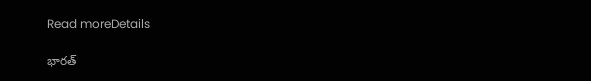Read moreDetails

భారత్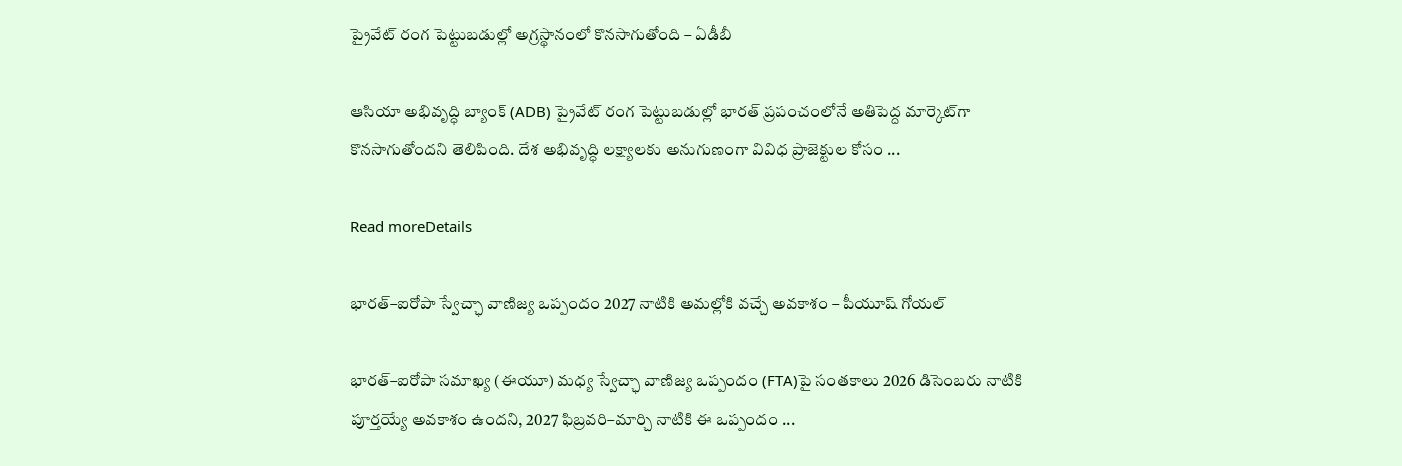ప్రైవేట్ రంగ పెట్టుబడుల్లో అగ్రస్థానంలో కొనసాగుతోంది – ఏడీబీ

ఆసియా అభివృద్ధి బ్యాంక్ (ADB) ప్రైవేట్ రంగ పెట్టుబడుల్లో భారత్ ప్రపంచంలోనే అతిపెద్ద మార్కెట్‌గా కొనసాగుతోందని తెలిపింది. దేశ అభివృద్ధి లక్ష్యాలకు అనుగుణంగా వివిధ ప్రాజెక్టుల కోసం ...

Read moreDetails

భారత్–ఐరోపా స్వేచ్ఛా వాణిజ్య ఒప్పందం 2027 నాటికి అమల్లోకి వచ్చే అవకాశం – పీయూష్ గోయల్

భారత్–ఐరోపా సమాఖ్య (ఈయూ) మధ్య స్వేచ్ఛా వాణిజ్య ఒప్పందం (FTA)పై సంతకాలు 2026 డిసెంబరు నాటికి పూర్తయ్యే అవకాశం ఉందని, 2027 ఫిబ్రవరి–మార్చి నాటికి ఈ ఒప్పందం ...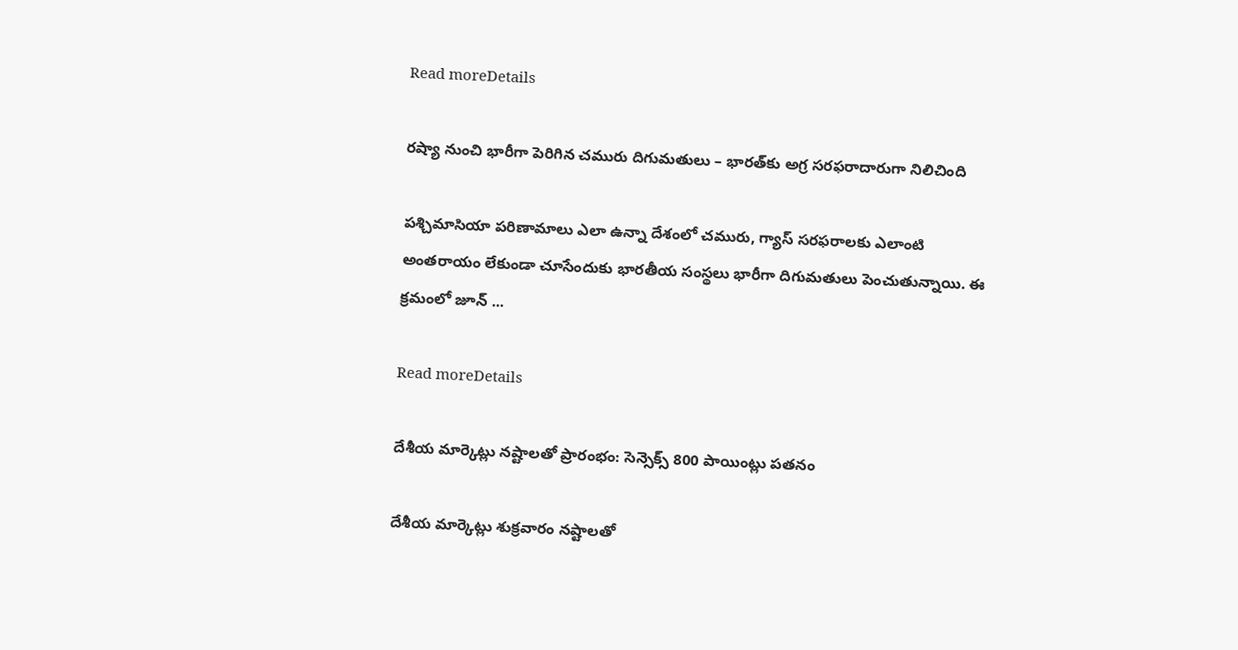Read moreDetails

రష్యా నుంచి భారీగా పెరిగిన చమురు దిగుమతులు – భారత్‌కు అగ్ర సరఫరాదారుగా నిలిచింది

పశ్చిమాసియా పరిణామాలు ఎలా ఉన్నా దేశంలో చమురు, గ్యాస్ సరఫరాలకు ఎలాంటి అంతరాయం లేకుండా చూసేందుకు భారతీయ సంస్థలు భారీగా దిగుమతులు పెంచుతున్నాయి. ఈ క్రమంలో జూన్ ...

Read moreDetails

దేశీయ మార్కెట్లు నష్టాలతో ప్రారంభం: సెన్సెక్స్ 800 పాయింట్లు పతనం

దేశీయ మార్కెట్లు శుక్రవారం నష్టాలతో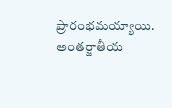ప్రారంభమయ్యాయి. అంతర్జాతీయ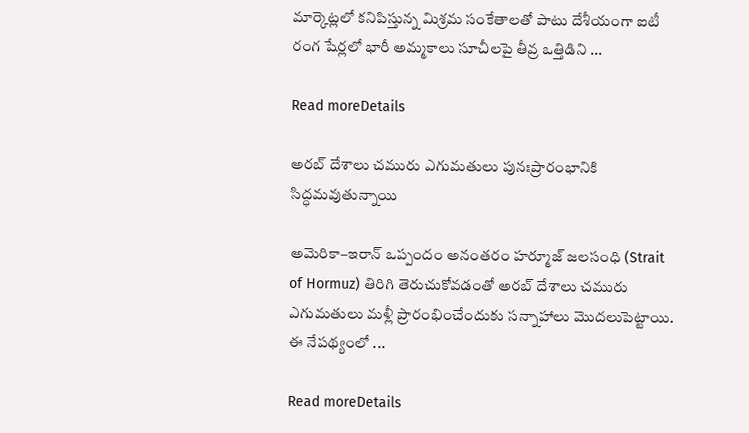మార్కెట్లలో కనిపిస్తున్న మిశ్రమ సంకేతాలతో పాటు దేశీయంగా ఐటీ రంగ షేర్లలో భారీ అమ్మకాలు సూచీలపై తీవ్ర ఒత్తిడిని ...

Read moreDetails

అరబ్ దేశాలు చమురు ఎగుమతులు పునఃప్రారంభానికి సిద్ధమవుతున్నాయి

అమెరికా–ఇరాన్ ఒప్పందం అనంతరం హర్మూజ్ జలసంధి (Strait of Hormuz) తిరిగి తెరుచుకోవడంతో అరబ్ దేశాలు చమురు ఎగుమతులు మళ్లీ ప్రారంభించేందుకు సన్నాహాలు మొదలుపెట్టాయి. ఈ నేపథ్యంలో ...

Read moreDetails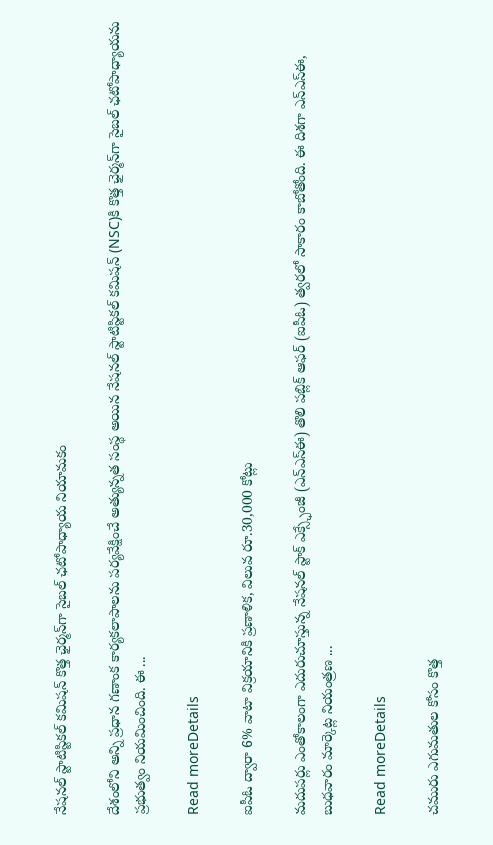నేషనల్ స్టాటిస్టికల్ కమిషన్ కొత్త ఛైర్మన్‌గా సైబల్ ఛటోపాధ్యాయ నియామకం

దేశంలోని అన్ని ప్రధాన గణాంక కార్యకలాపాలను పర్యవేక్షించే అత్యున్నత సంస్థ అయిన నేషనల్ స్టాటిస్టికల్ కమిషన్ (NSC)కి కొత్త ఛైర్మన్‌గా సైబల్ ఛటోపాధ్యాయను ప్రభుత్వం నియమించింది. ఈ ...

Read moreDetails

ఐపీఓ ద్వారా 6% వాటా విక్రయానికి ప్రణాళిక, విలువ రూ.30,000 కోట్లు

మదుపర్లు ఎంతోకాలంగా ఎదురుచూస్తున్న నేషనల్ స్టాక్ ఎక్స్ఛేంజీ (ఎన్‌ఎస్‌ఈ) తొలి పబ్లిక్ ఆఫర్ (ఐపీఓ) త్వరలో సాకారం కాబోతోంది. ఈ దిశగా ఎన్‌ఎస్‌ఈ, బుధవారం మార్కెట్ల నియంత్రణ ...

Read moreDetails

చమురు ఎగుమతుల కోసం కొత్త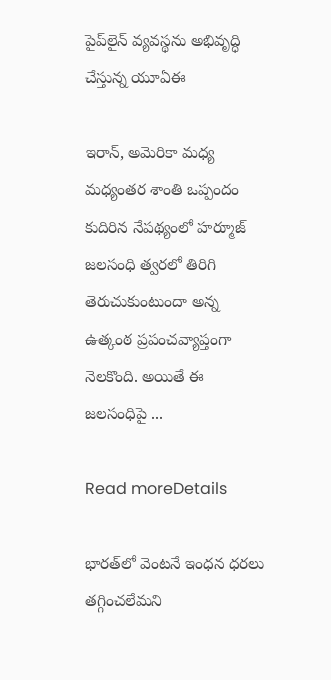పైప్‌లైన్ వ్యవస్థను అభివృద్ధి చేస్తున్న యూఏఈ

ఇరాన్, అమెరికా మధ్య మధ్యంతర శాంతి ఒప్పందం కుదిరిన నేపథ్యంలో హర్మూజ్ జలసంధి త్వరలో తిరిగి తెరుచుకుంటుందా అన్న ఉత్కంఠ ప్రపంచవ్యాప్తంగా నెలకొంది. అయితే ఈ జలసంధిపై ...

Read moreDetails

భారత్‌లో వెంటనే ఇంధన ధరలు తగ్గించలేమని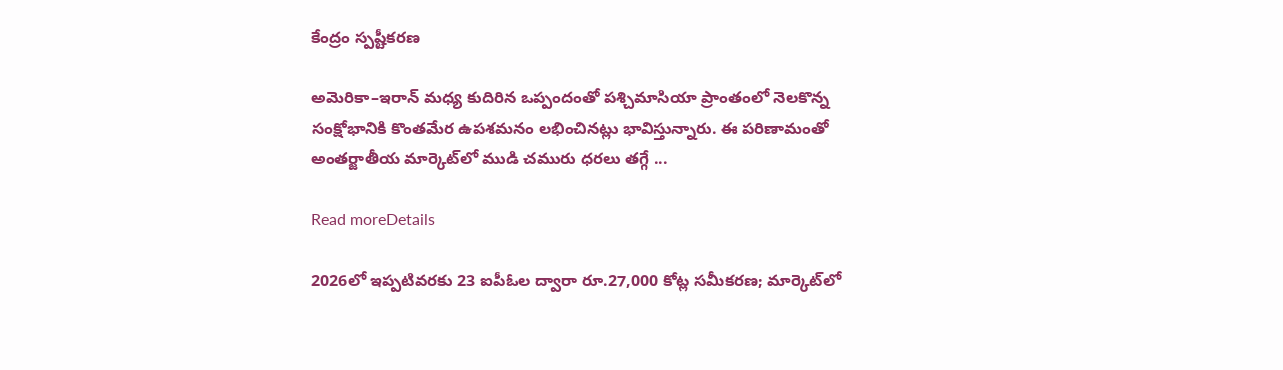కేంద్రం స్పష్టీకరణ

అమెరికా–ఇరాన్ మధ్య కుదిరిన ఒప్పందంతో పశ్చిమాసియా ప్రాంతంలో నెలకొన్న సంక్షోభానికి కొంతమేర ఉపశమనం లభించినట్లు భావిస్తున్నారు. ఈ పరిణామంతో అంతర్జాతీయ మార్కెట్‌లో ముడి చమురు ధరలు తగ్గే ...

Read moreDetails

2026లో ఇప్పటివరకు 23 ఐపీఓల ద్వారా రూ.27,000 కోట్ల సమీకరణ; మార్కెట్‌లో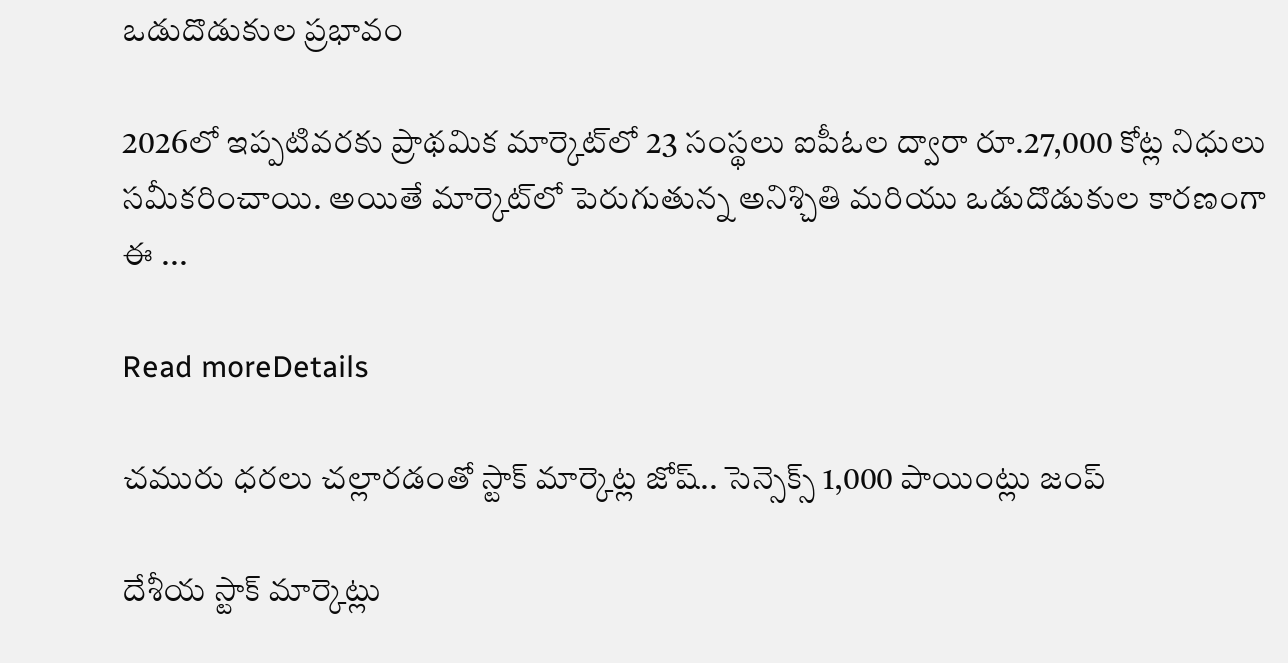ఒడుదొడుకుల ప్రభావం

2026లో ఇప్పటివరకు ప్రాథమిక మార్కెట్‌లో 23 సంస్థలు ఐపీఓల ద్వారా రూ.27,000 కోట్ల నిధులు సమీకరించాయి. అయితే మార్కెట్‌లో పెరుగుతున్న అనిశ్చితి మరియు ఒడుదొడుకుల కారణంగా ఈ ...

Read moreDetails

చమురు ధరలు చల్లారడంతో స్టాక్ మార్కెట్ల జోష్.. సెన్సెక్స్ 1,000 పాయింట్లు జంప్

దేశీయ స్టాక్ మార్కెట్లు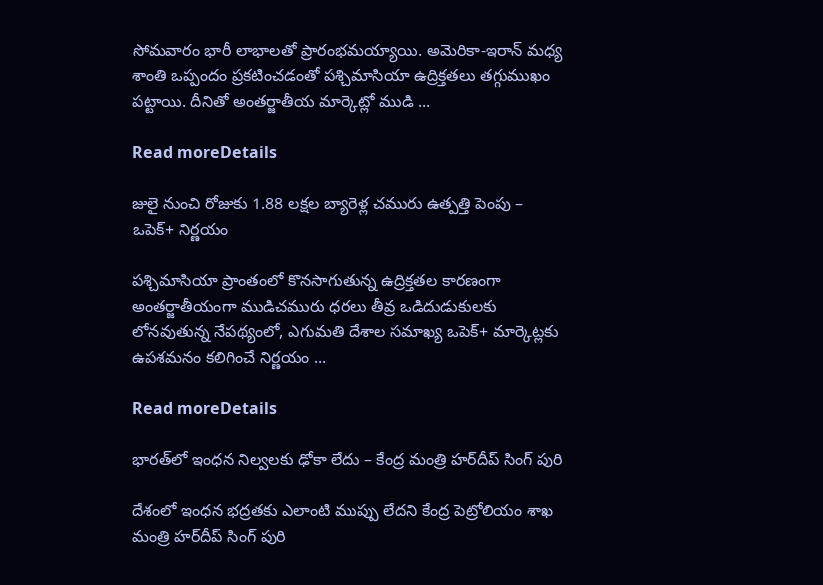సోమవారం భారీ లాభాలతో ప్రారంభమయ్యాయి. అమెరికా-ఇరాన్ మధ్య శాంతి ఒప్పందం ప్రకటించడంతో పశ్చిమాసియా ఉద్రిక్తతలు తగ్గుముఖం పట్టాయి. దీనితో అంతర్జాతీయ మార్కెట్లో ముడి ...

Read moreDetails

జులై నుంచి రోజుకు 1.88 లక్షల బ్యారెళ్ల చమురు ఉత్పత్తి పెంపు – ఒపెక్‌+ నిర్ణయం

పశ్చిమాసియా ప్రాంతంలో కొనసాగుతున్న ఉద్రిక్తతల కారణంగా అంతర్జాతీయంగా ముడిచమురు ధరలు తీవ్ర ఒడిదుడుకులకు లోనవుతున్న నేపథ్యంలో, ఎగుమతి దేశాల సమాఖ్య ఒపెక్‌+ మార్కెట్లకు ఉపశమనం కలిగించే నిర్ణయం ...

Read moreDetails

భారత్‌లో ఇంధన నిల్వలకు ఢోకా లేదు – కేంద్ర మంత్రి హర్‌దీప్ సింగ్ పురి

దేశంలో ఇంధన భద్రతకు ఎలాంటి ముప్పు లేదని కేంద్ర పెట్రోలియం శాఖ మంత్రి హర్‌దీప్ సింగ్ పురి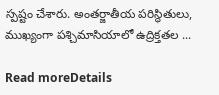స్పష్టం చేశారు. అంతర్జాతీయ పరిస్థితులు, ముఖ్యంగా పశ్చిమాసియాలో ఉద్రిక్తతల ...

Read moreDetails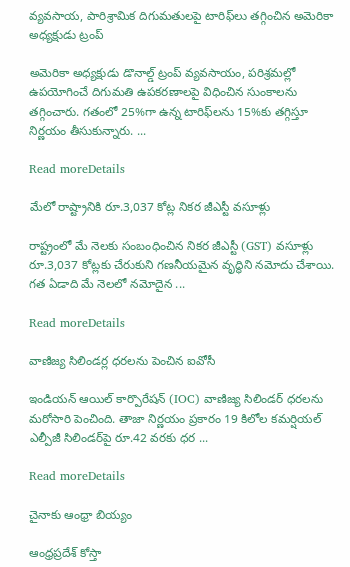వ్యవసాయ, పారిశ్రామిక దిగుమతులపై టారిఫ్‌లు తగ్గించిన అమెరికా అధ్యక్షుడు ట్రంప్

అమెరికా అధ్యక్షుడు డొనాల్డ్ ట్రంప్ వ్యవసాయం, పరిశ్రమల్లో ఉపయోగించే దిగుమతి ఉపకరణాలపై విధించిన సుంకాలను తగ్గించారు. గతంలో 25%గా ఉన్న టారిఫ్‌లను 15%కు తగ్గిస్తూ నిర్ణయం తీసుకున్నారు. ...

Read moreDetails

మేలో రాష్ట్రానికి రూ.3,037 కోట్ల నికర జీఎస్టీ వసూళ్లు

రాష్ట్రంలో మే నెలకు సంబంధించిన నికర జీఎస్టీ (GST) వసూళ్లు రూ.3,037 కోట్లకు చేరుకుని గణనీయమైన వృద్ధిని నమోదు చేశాయి. గత ఏడాది మే నెలలో నమోదైన ...

Read moreDetails

వాణిజ్య సిలిండర్ల ధరలను పెంచిన ఐవోసీ

ఇండియన్‌ ఆయిల్‌ కార్పొరేషన్‌ (IOC) వాణిజ్య సిలిండర్‌ ధరలను మరోసారి పెంచింది. తాజా నిర్ణయం ప్రకారం 19 కిలోల కమర్షియల్‌ ఎల్పీజీ సిలిండర్‌పై రూ.42 వరకు ధర ...

Read moreDetails

చైనాకు ఆంధ్రా బియ్యం

ఆంధ్రప్రదేశ్‌ కోస్తా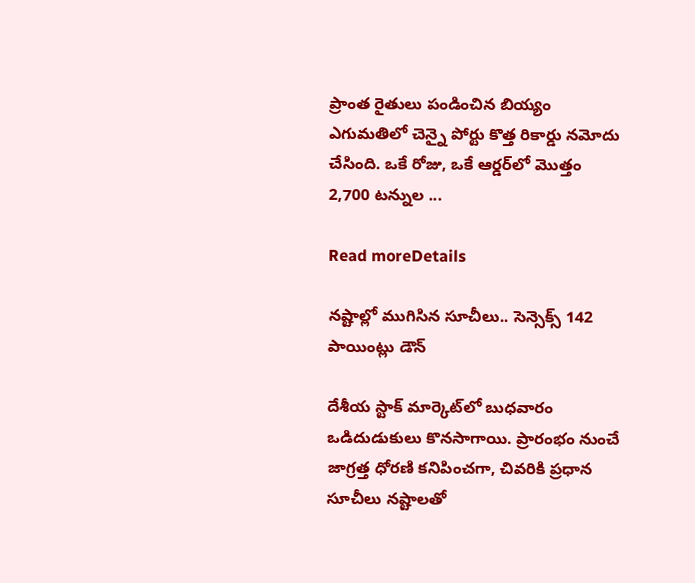ప్రాంత రైతులు పండించిన బియ్యం ఎగుమతిలో చెన్నై పోర్టు కొత్త రికార్డు నమోదు చేసింది. ఒకే రోజు, ఒకే ఆర్డర్‌లో మొత్తం 2,700 టన్నుల ...

Read moreDetails

నష్టాల్లో ముగిసిన సూచీలు.. సెన్సెక్స్‌ 142 పాయింట్లు డౌన్‌

దేశీయ స్టాక్‌ మార్కెట్‌లో బుధవారం ఒడిదుడుకులు కొనసాగాయి. ప్రారంభం నుంచే జాగ్రత్త ధోరణి కనిపించగా, చివరికి ప్రధాన సూచీలు నష్టాలతో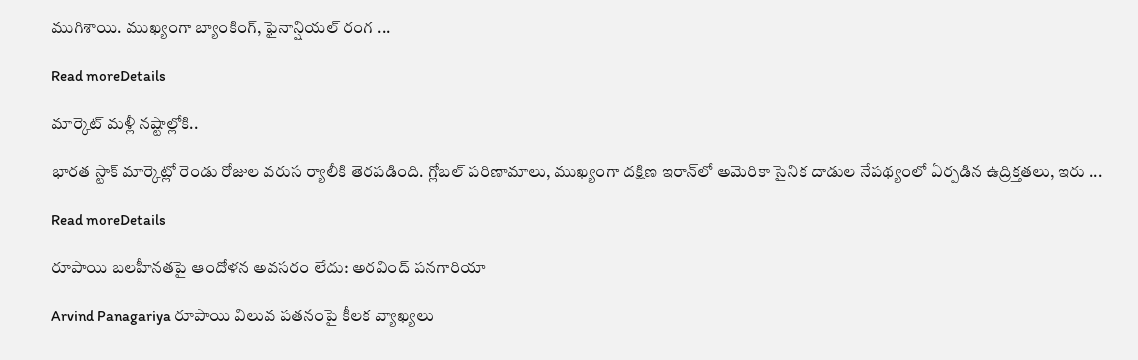ముగిశాయి. ముఖ్యంగా బ్యాంకింగ్‌, ఫైనాన్షియల్‌ రంగ ...

Read moreDetails

మార్కెట్‌ మళ్లీ నష్టాల్లోకి..

భారత స్టాక్‌ మార్కెట్లో రెండు రోజుల వరుస ర్యాలీకి తెరపడింది. గ్లోబల్‌ పరిణామాలు, ముఖ్యంగా దక్షిణ ఇరాన్‌లో అమెరికా సైనిక దాడుల నేపథ్యంలో ఏర్పడిన ఉద్రిక్తతలు, ఇరు ...

Read moreDetails

రూపాయి బలహీనతపై ఆందోళన అవసరం లేదు: అరవింద్ పనగారియా

Arvind Panagariya రూపాయి విలువ పతనంపై కీలక వ్యాఖ్యలు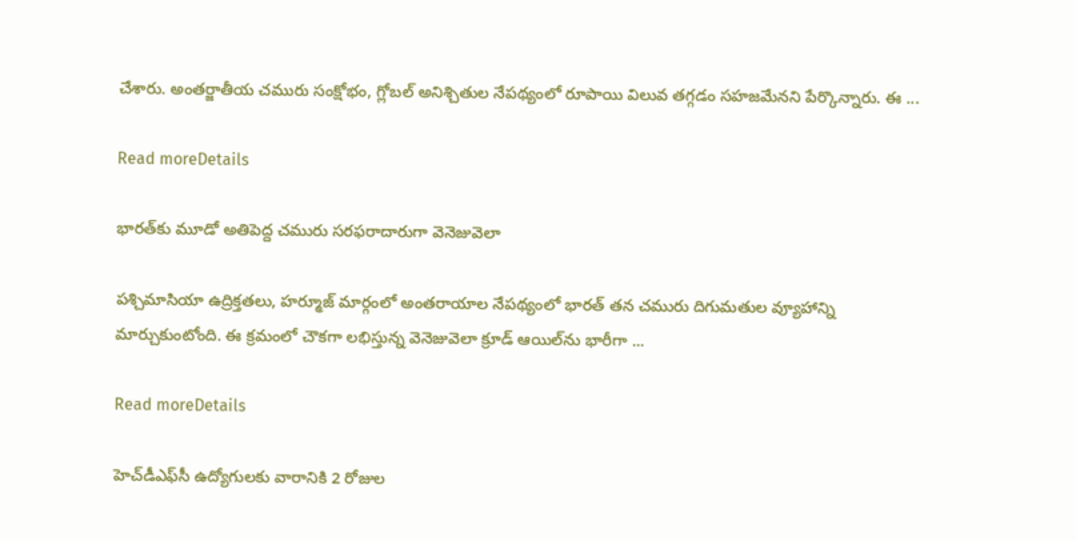చేశారు. అంతర్జాతీయ చమురు సంక్షోభం, గ్లోబల్ అనిశ్చితుల నేపథ్యంలో రూపాయి విలువ తగ్గడం సహజమేనని పేర్కొన్నారు. ఈ ...

Read moreDetails

భారత్‌కు మూడో అతిపెద్ద చమురు సరఫరాదారుగా వెనెజువెలా

పశ్చిమాసియా ఉద్రిక్తతలు, హర్మూజ్ మార్గంలో అంతరాయాల నేపథ్యంలో భారత్ తన చమురు దిగుమతుల వ్యూహాన్ని మార్చుకుంటోంది. ఈ క్రమంలో చౌకగా లభిస్తున్న వెనెజువెలా క్రూడ్ ఆయిల్‌ను భారీగా ...

Read moreDetails

హెచ్‌డీఎఫ్‌సీ ఉద్యోగులకు వారానికి 2 రోజుల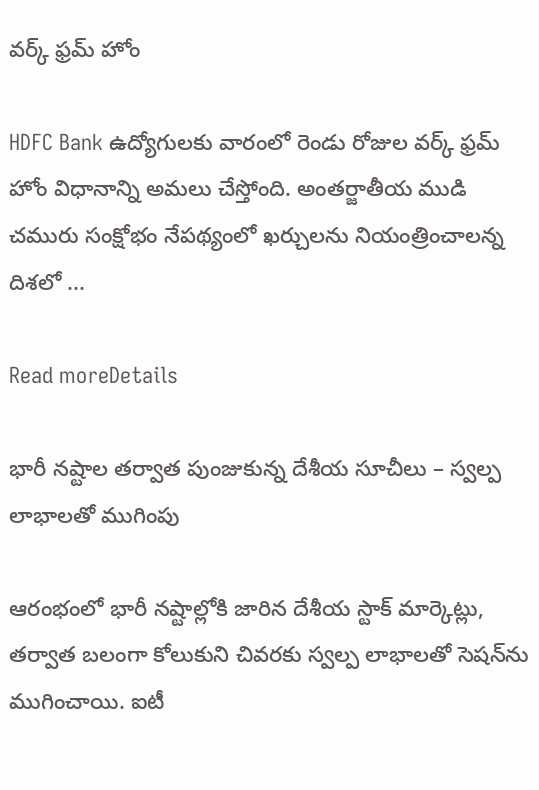వర్క్ ఫ్రమ్ హోం

HDFC Bank ఉద్యోగులకు వారంలో రెండు రోజుల వర్క్ ఫ్రమ్ హోం విధానాన్ని అమలు చేస్తోంది. అంతర్జాతీయ ముడి చమురు సంక్షోభం నేపథ్యంలో ఖర్చులను నియంత్రించాలన్న దిశలో ...

Read moreDetails

భారీ నష్టాల తర్వాత పుంజుకున్న దేశీయ సూచీలు – స్వల్ప లాభాలతో ముగింపు

ఆరంభంలో భారీ నష్టాల్లోకి జారిన దేశీయ స్టాక్‌ మార్కెట్లు, తర్వాత బలంగా కోలుకుని చివరకు స్వల్ప లాభాలతో సెషన్‌ను ముగించాయి. ఐటీ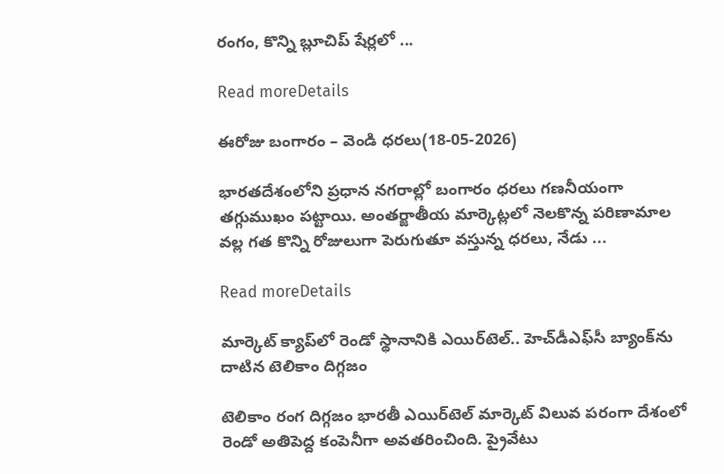రంగం, కొన్ని బ్లూచిప్ షేర్లలో ...

Read moreDetails

ఈరోజు బంగారం – వెండి ధరలు(18-05-2026)

భారతదేశంలోని ప్రధాన నగరాల్లో బంగారం ధరలు గణనీయంగా తగ్గుముఖం పట్టాయి. అంతర్జాతీయ మార్కెట్లలో నెలకొన్న పరిణామాల వల్ల గత కొన్ని రోజులుగా పెరుగుతూ వస్తున్న ధరలు, నేడు ...

Read moreDetails

మార్కెట్ క్యాప్‌లో రెండో స్థానానికి ఎయిర్‌టెల్.. హెచ్‌డీఎఫ్‌సీ బ్యాంక్‌ను దాటిన టెలికాం దిగ్గజం

టెలికాం రంగ దిగ్గజం భారతీ ఎయిర్‌టెల్ మార్కెట్ విలువ పరంగా దేశంలో రెండో అతిపెద్ద కంపెనీగా అవతరించింది. ప్రైవేటు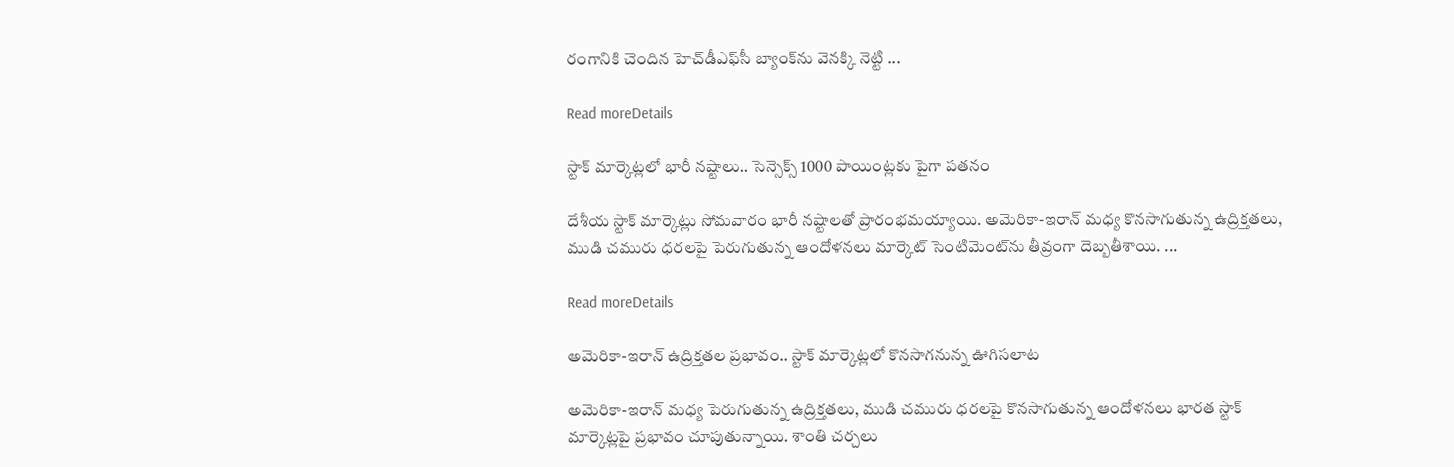రంగానికి చెందిన హెచ్‌డీఎఫ్‌సీ బ్యాంక్‌ను వెనక్కి నెట్టి ...

Read moreDetails

స్టాక్ మార్కెట్లలో భారీ నష్టాలు.. సెన్సెక్స్ 1000 పాయింట్లకు పైగా పతనం

దేశీయ స్టాక్ మార్కెట్లు సోమవారం భారీ నష్టాలతో ప్రారంభమయ్యాయి. అమెరికా-ఇరాన్ మధ్య కొనసాగుతున్న ఉద్రిక్తతలు, ముడి చమురు ధరలపై పెరుగుతున్న ఆందోళనలు మార్కెట్ సెంటిమెంట్‌ను తీవ్రంగా దెబ్బతీశాయి. ...

Read moreDetails

అమెరికా-ఇరాన్ ఉద్రిక్తతల ప్రభావం.. స్టాక్ మార్కెట్లలో కొనసాగనున్న ఊగిసలాట

అమెరికా-ఇరాన్ మధ్య పెరుగుతున్న ఉద్రిక్తతలు, ముడి చమురు ధరలపై కొనసాగుతున్న ఆందోళనలు భారత స్టాక్ మార్కెట్లపై ప్రభావం చూపుతున్నాయి. శాంతి చర్చలు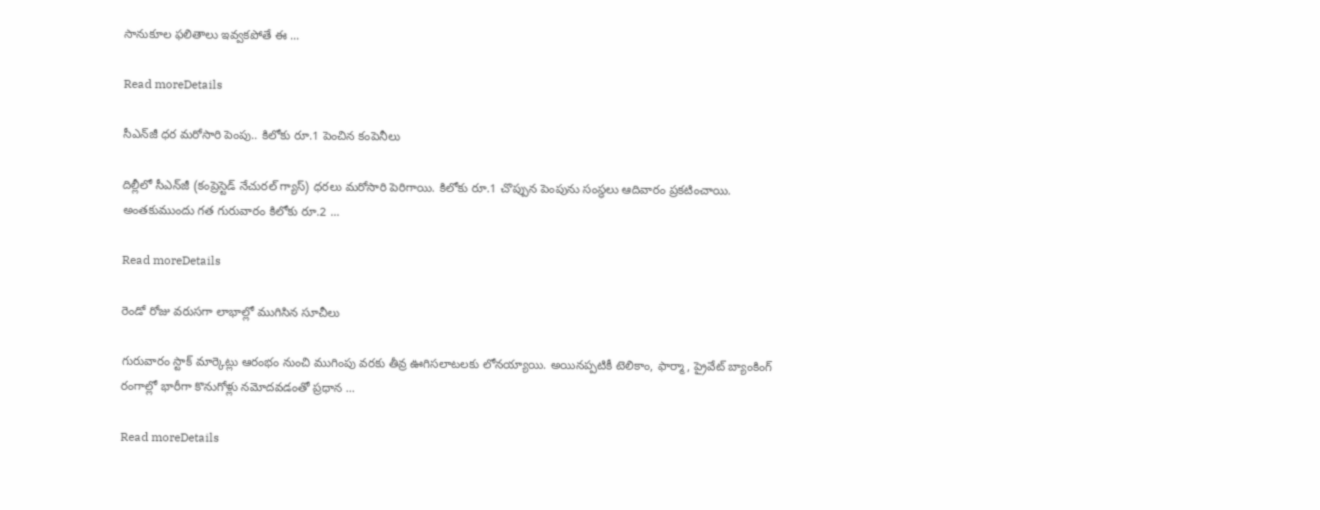సానుకూల ఫలితాలు ఇవ్వకపోతే ఈ ...

Read moreDetails

సీఎన్‌జీ ధర మరోసారి పెంపు.. కిలోకు రూ.1 పెంచిన కంపెనీలు

దిల్లీలో సీఎన్‌జీ (కంప్రెస్టెడ్ నేచురల్ గ్యాస్) ధరలు మరోసారి పెరిగాయి. కిలోకు రూ.1 చొప్పున పెంపును సంస్థలు ఆదివారం ప్రకటించాయి. అంతకుముందు గత గురువారం కిలోకు రూ.2 ...

Read moreDetails

రెండో రోజు వరుసగా లాభాల్లో ముగిసిన సూచీలు

గురువారం స్టాక్‌ మార్కెట్లు ఆరంభం నుంచి ముగింపు వరకు తీవ్ర ఊగిసలాటలకు లోనయ్యాయి. అయినప్పటికీ టెలికాం, ఫార్మా, ప్రైవేట్ బ్యాంకింగ్ రంగాల్లో భారీగా కొనుగోళ్లు నమోదవడంతో ప్రధాన ...

Read moreDetails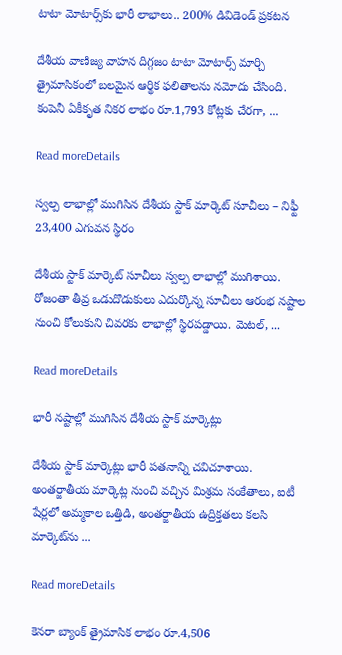టాటా మోటార్స్‌కు భారీ లాభాలు.. 200% డివిడెండ్ ప్రకటన

దేశీయ వాణిజ్య వాహన దిగ్గజం టాటా మోటార్స్ మార్చి త్రైమాసికంలో బలమైన ఆర్థిక ఫలితాలను నమోదు చేసింది. కంపెనీ ఏకీకృత నికర లాభం రూ.1,793 కోట్లకు చేరగా, ...

Read moreDetails

స్వల్ప లాభాల్లో ముగిసిన దేశీయ స్టాక్ మార్కెట్ సూచీలు – నిఫ్టీ 23,400 ఎగువన స్థిరం

దేశీయ స్టాక్‌ మార్కెట్‌ సూచీలు స్వల్ప లాభాల్లో ముగిశాయి. రోజంతా తీవ్ర ఒడుదొడుకులు ఎదుర్కొన్న సూచీలు ఆరంభ నష్టాల నుంచి కోలుకుని చివరకు లాభాల్లో స్థిరపడ్డాయి. మెటల్‌, ...

Read moreDetails

భారీ నష్టాల్లో ముగిసిన దేశీయ స్టాక్ మార్కెట్లు

దేశీయ స్టాక్ మార్కెట్లు భారీ పతనాన్ని చవిచూశాయి. అంతర్జాతీయ మార్కెట్ల నుంచి వచ్చిన మిశ్రమ సంకేతాలు, ఐటీ షేర్లలో అమ్మకాల ఒత్తిడి, అంతర్జాతీయ ఉద్రిక్తతలు కలసి మార్కెట్‌ను ...

Read moreDetails

కెనరా బ్యాంక్ త్రైమాసిక లాభం రూ.4,506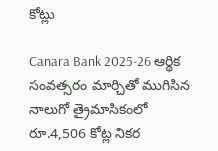కోట్లు

Canara Bank 2025-26 ఆర్థిక సంవత్సరం మార్చితో ముగిసిన నాలుగో త్రైమాసికంలో రూ.4,506 కోట్ల నికర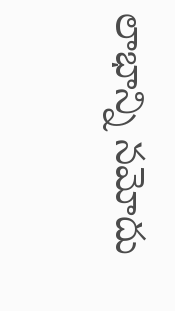లాభాన్ని నమోదు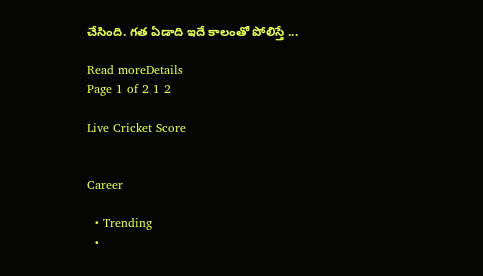చేసింది. గత ఏడాది ఇదే కాలంతో పోలిస్తే ...

Read moreDetails
Page 1 of 2 1 2

Live Cricket Score


Career

  • Trending
  •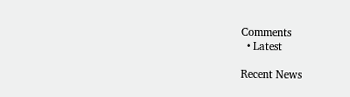Comments
  • Latest

Recent News